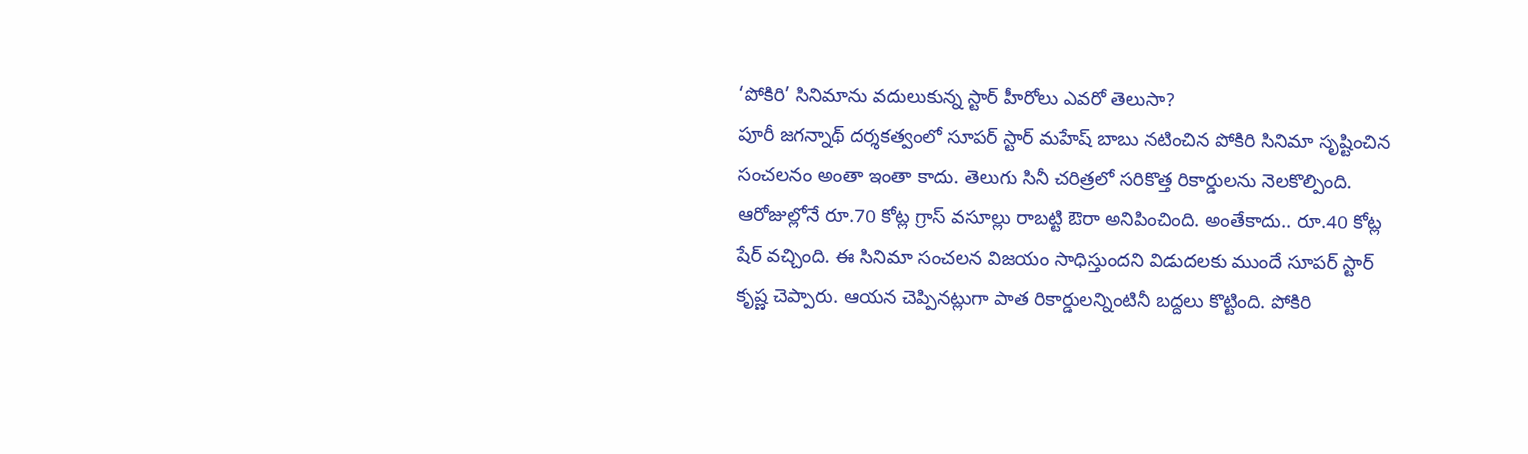‘పోకిరి’ సినిమాను వదులుకున్న స్టార్ హీరోలు ఎవరో తెలుసా?
పూరీ జగన్నాథ్ దర్శకత్వంలో సూపర్ స్టార్ మహేష్ బాబు నటించిన పోకిరి సినిమా సృష్టించిన సంచలనం అంతా ఇంతా కాదు. తెలుగు సినీ చరిత్రలో సరికొత్త రికార్డులను నెలకొల్పింది. ఆరోజుల్లోనే రూ.70 కోట్ల గ్రాస్ వసూల్లు రాబట్టి ఔరా అనిపించింది. అంతేకాదు.. రూ.40 కోట్ల షేర్ వచ్చింది. ఈ సినిమా సంచలన విజయం సాధిస్తుందని విడుదలకు ముందే సూపర్ స్టార్ కృష్ణ చెప్పారు. ఆయన చెప్పినట్లుగా పాత రికార్డులన్నింటినీ బద్దలు కొట్టింది. పోకిరి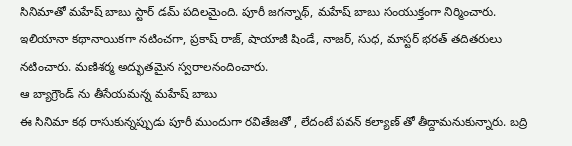సినిమాతో మహేష్ బాబు స్టార్ డమ్ పదిలమైంది. పూరీ జగన్నాథ్, మహేష్ బాబు సంయుక్తంగా నిర్మించారు. ఇలియానా కథానాయికగా నటించగా, ప్రకాష్ రాజ్, షాయాజీ షిండే, నాజర్, సుధ, మాస్టర్ భరత్ తదితరులు నటించారు. మణిశర్మ అద్భుతమైన స్వరాలనందించారు.
ఆ బ్యాగ్రౌండ్ ను తీసేయమన్న మహేష్ బాబు
ఈ సినిమా కథ రాసుకున్నప్పుడు పూరీ ముందుగా రవితేజతో , లేదంటే పవన్ కల్యాణ్ తో తీద్దామనుకున్నారు. బద్రి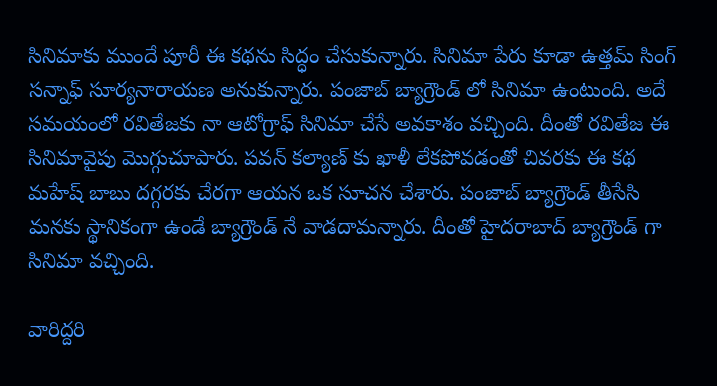సినిమాకు ముందే పూరీ ఈ కథను సిద్ధం చేసుకున్నారు. సినిమా పేరు కూడా ఉత్తమ్ సింగ్ సన్నాఫ్ సూర్యనారాయణ అనుకున్నారు. పంజాబ్ బ్యాగ్రౌండ్ లో సినిమా ఉంటుంది. అదే సమయంలో రవితేజకు నా ఆటోగ్రాఫ్ సినిమా చేసే అవకాశం వచ్చింది. దీంతో రవితేజ ఈ సినిమావైపు మొగ్గుచూపారు. పవన్ కల్యాణ్ కు ఖాళీ లేకపోవడంతో చివరకు ఈ కథ మహేష్ బాబు దగ్గరకు చేరగా ఆయన ఒక సూచన చేశారు. పంజాబ్ బ్యాగ్రౌండ్ తీసేసి మనకు స్థానికంగా ఉండే బ్యాగ్రౌండ్ నే వాడదామన్నారు. దీంతో హైదరాబాద్ బ్యాగ్రౌండ్ గా సినిమా వచ్చింది.

వారిద్దరి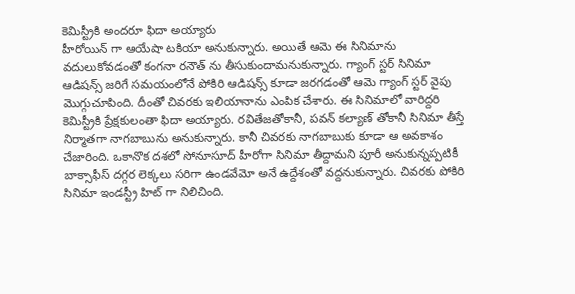కెమిస్ట్రీకి అందరూ ఫిదా అయ్యారు
హీరోయిన్ గా ఆయేషా టకియా అనుకున్నారు. అయితే ఆమె ఈ సినిమాను వదులుకోవడంతో కంగనా రనౌత్ ను తీసుకుందామనుకున్నారు. గ్యాంగ్ స్టర్ సినిమా ఆడిషన్స్ జరిగే సమయంలోనే పోకిరి ఆడిషన్స్ కూడా జరగడంతో ఆమె గ్యాంగ్ స్టర్ వైపు మొగ్గుచూపింది. దీంతో చివరకు ఇలియానాను ఎంపిక చేశారు. ఈ సినిమాలో వారిద్దరి కెమిస్ట్రీకి ప్రేక్షకులంతా ఫిదా అయ్యారు. రవితేజతోకానీ, పవన్ కల్యాణ్ తోకానీ సినిమా తీస్తే నిర్మాతగా నాగబాబును అనుకున్నారు. కానీ చివరకు నాగబాబుకు కూడా ఆ అవకాశం చేజారింది. ఒకానొక దశలో సోనూసూద్ హీరోగా సినిమా తీద్దామని పూరీ అనుకున్నప్పటికీ బాక్సాఫీస్ దగ్గర లెక్కలు సరిగా ఉండవేమో అనే ఉద్దేశంతో వద్దనుకున్నారు. చివరకు పోకిరి సినిమా ఇండస్ట్రీ హిట్ గా నిలిచింది.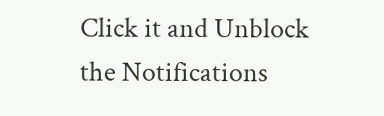Click it and Unblock the Notifications